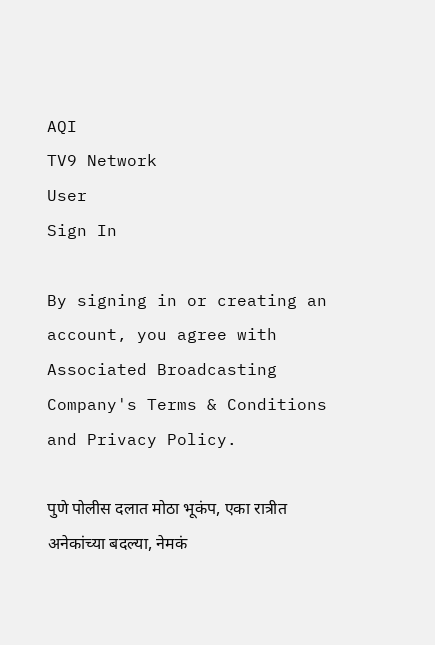AQI
TV9 Network
User
Sign In

By signing in or creating an account, you agree with Associated Broadcasting Company's Terms & Conditions and Privacy Policy.

पुणे पोलीस दलात मोठा भूकंप, एका रात्रीत अनेकांच्या बदल्या, नेमकं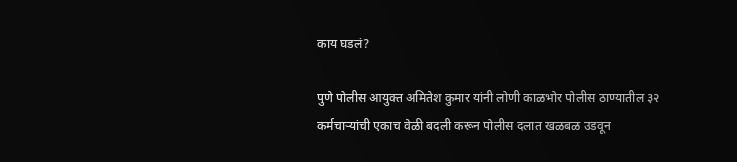काय घडलं?

पुणे पोलीस आयुक्त अमितेश कुमार यांनी लोणी काळभोर पोलीस ठाण्यातील ३२ कर्मचाऱ्यांची एकाच वेळी बदली करून पोलीस दलात खळबळ उडवून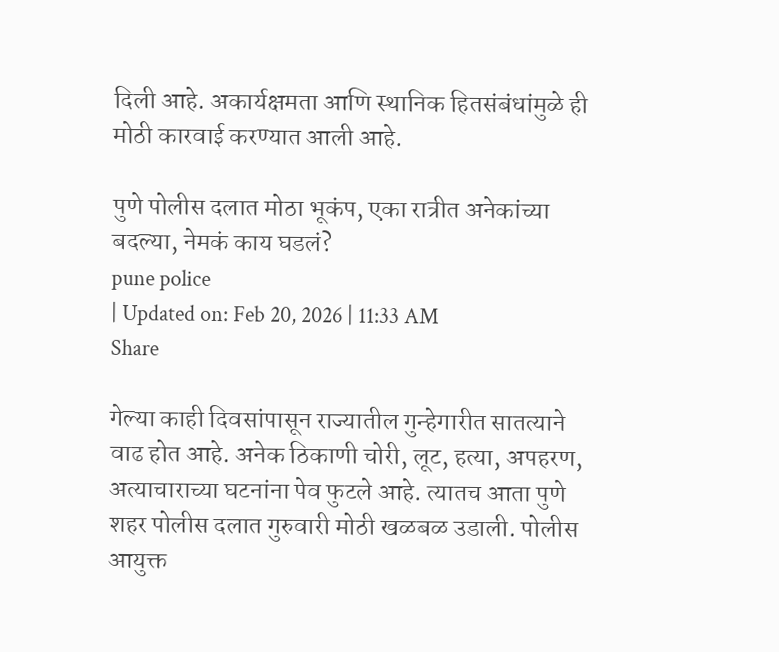दिली आहे. अकार्यक्षमता आणि स्थानिक हितसंबंधांमुळे ही मोठी कारवाई करण्यात आली आहे.

पुणे पोलीस दलात मोठा भूकंप, एका रात्रीत अनेकांच्या बदल्या, नेमकं काय घडलं?
pune police
| Updated on: Feb 20, 2026 | 11:33 AM
Share

गेल्या काही दिवसांपासून राज्यातील गुन्हेगारीत सातत्याने वाढ होत आहे. अनेक ठिकाणी चोरी, लूट, हत्या, अपहरण, अत्याचाराच्या घटनांना पेव फुटले आहे. त्यातच आता पुणे शहर पोलीस दलात गुरुवारी मोठी खळबळ उडाली. पोलीस आयुक्त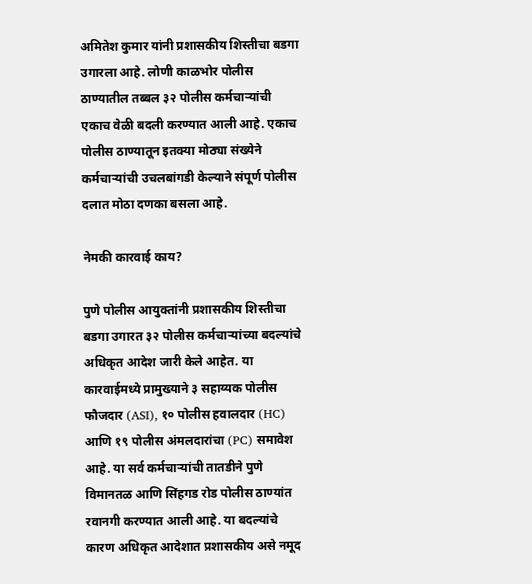अमितेश कुमार यांनी प्रशासकीय शिस्तीचा बडगा उगारला आहे. लोणी काळभोर पोलीस ठाण्यातील तब्बल ३२ पोलीस कर्मचाऱ्यांची एकाच वेळी बदली करण्यात आली आहे. एकाच पोलीस ठाण्यातून इतक्या मोठ्या संख्येने कर्मचाऱ्यांची उचलबांगडी केल्याने संपूर्ण पोलीस दलात मोठा दणका बसला आहे.

नेमकी कारवाई काय?

पुणे पोलीस आयुक्तांनी प्रशासकीय शिस्तीचा बडगा उगारत ३२ पोलीस कर्मचाऱ्यांच्या बदल्यांचे अधिकृत आदेश जारी केले आहेत. या कारवाईमध्ये प्रामुख्याने ३ सहाय्यक पोलीस फौजदार (ASI), १० पोलीस हवालदार (HC) आणि १९ पोलीस अंमलदारांचा (PC) समावेश आहे. या सर्व कर्मचाऱ्यांची तातडीने पुणे विमानतळ आणि सिंहगड रोड पोलीस ठाण्यांत रवानगी करण्यात आली आहे. या बदल्यांचे कारण अधिकृत आदेशात प्रशासकीय असे नमूद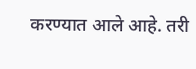करण्यात आले आहे. तरी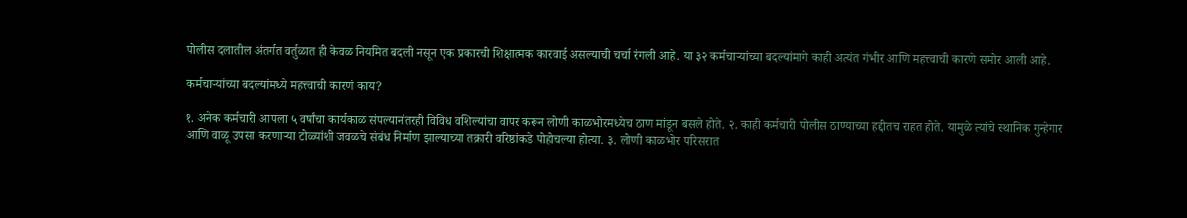पोलीस दलातील अंतर्गत वर्तुळात ही केवळ नियमित बदली नसून एक प्रकारची शिक्षात्मक कारवाई असल्याची चर्चा रंगली आहे. या ३२ कर्मचाऱ्यांच्या बदल्यांमागे काही अत्यंत गंभीर आणि महत्त्वाची कारणे समोर आली आहे.

कर्मचाऱ्यांच्या बदल्यांमध्ये महत्त्वाची कारणं काय?

१. अनेक कर्मचारी आपला ५ वर्षांचा कार्यकाळ संपल्यानंतरही विविध वशिल्यांचा वापर करून लोणी काळभोरमध्येच ठाण मांडून बसले होते. २. काही कर्मचारी पोलीस ठाण्याच्या हद्दीतच राहत होते. यामुळे त्यांचे स्थानिक गुन्हेगार आणि वाळू उपसा करणाऱ्या टोळ्यांशी जवळचे संबंध निर्माण झाल्याच्या तक्रारी वरिष्ठांकडे पोहोचल्या होत्या. ३. लोणी काळभोर परिसरात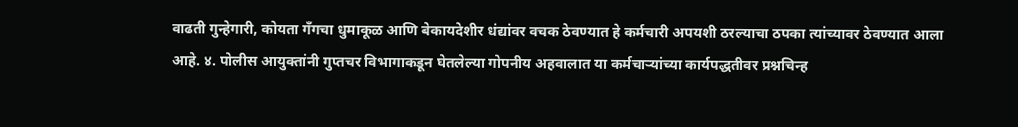वाढती गुन्हेगारी, कोयता गँगचा धुमाकूळ आणि बेकायदेशीर धंद्यांवर वचक ठेवण्यात हे कर्मचारी अपयशी ठरल्याचा ठपका त्यांच्यावर ठेवण्यात आला आहे. ४. पोलीस आयुक्तांनी गुप्तचर विभागाकडून घेतलेल्या गोपनीय अहवालात या कर्मचाऱ्यांच्या कार्यपद्धतीवर प्रश्नचिन्ह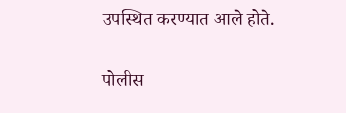उपस्थित करण्यात आले होते.

पोलीस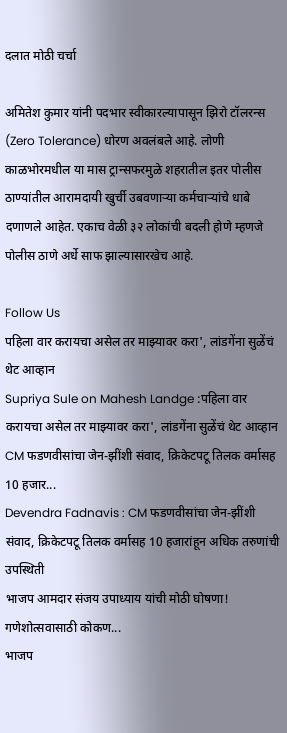दलात मोठी चर्चा

अमितेश कुमार यांनी पदभार स्वीकारल्यापासून झिरो टॉलरन्स (Zero Tolerance) धोरण अवलंबले आहे. लोणी काळभोरमधील या मास ट्रान्सफरमुळे शहरातील इतर पोलीस ठाण्यांतील आरामदायी खुर्ची उबवणाऱ्या कर्मचाऱ्यांचे धाबे दणाणले आहेत. एकाच वेळी ३२ लोकांची बदली होणे म्हणजे पोलीस ठाणे अर्धे साफ झाल्यासारखेच आहे.

Follow Us
पहिला वार करायचा असेल तर माझ्यावर करा', लांडगेंना सुळेंचं थेट आव्हान
Supriya Sule on Mahesh Landge :पहिला वार करायचा असेल तर माझ्यावर करा', लांडगेंना सुळेंचं थेट आव्हान
CM फडणवीसांचा जेन-झींशी संवाद, क्रिकेटपटू तिलक वर्मासह 10 हजार...
Devendra Fadnavis : CM फडणवीसांचा जेन-झींशी संवाद, क्रिकेटपटू तिलक वर्मासह 10 हजारांहून अधिक तरुणांची उपस्थिती
भाजप आमदार संजय उपाध्याय यांची मोठी घोषणा! गणेशोत्सवासाठी कोकण...
भाजप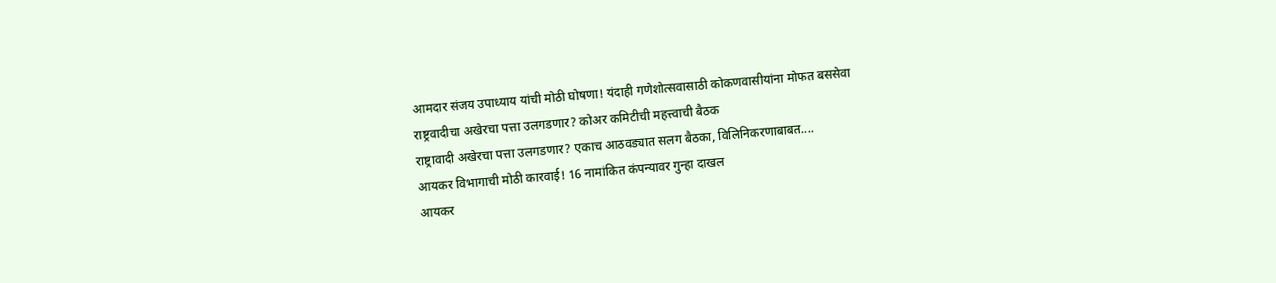आमदार संजय उपाध्याय यांची मोठी घोषणा! यंदाही गणेशोत्सवासाठी कोकणवासीयांना मोफत बससेवा
राष्ट्रवादीचा अखेरचा पत्ता उलगडणार? कोअर कमिटीची महत्त्वाची बैठक
राष्ट्रावादी अखेरचा पत्ता उलगडणार? एकाच आठवड्यात सलग बैठका, विलिनिकरणाबाबत....
आयकर विभागाची मोठी कारवाई! 16 नामांकित कंपन्यावर गुन्हा दाखल
आयकर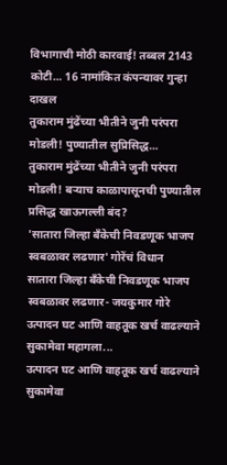विभागाची मोठी कारवाई! तब्बल 2143 कोटी... 16 नामांकित कंपन्यावर गुन्हा दाखल
तुकाराम मुंढेंच्या भीतीने जुनी परंपरा मोडली! पुण्यातील सुप्रिसिद्ध...
तुकाराम मुंढेंच्या भीतीने जुनी परंपरा मोडली! बऱ्याच काळापासूनची पुण्यातील प्रसिद्ध खाऊगल्ली बंद?
'सातारा जिल्हा बँकेची निवडणूक भाजप स्वबळावर लढणार' गोरेंचं विधान
सातारा जिल्हा बँकेची निवडणूक भाजप स्वबळावर लढणार- जयकुमार गोरे
उत्पादन घट आणि वाहतूक खर्च वाढल्याने सुकामेवा महागला...
उत्पादन घट आणि वाहतूक खर्च वाढल्याने सुकामेवा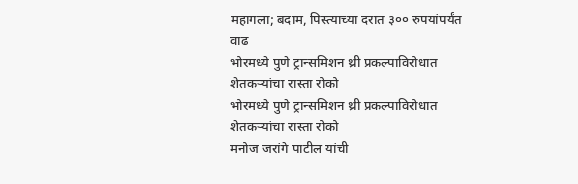महागला; बदाम, पिस्त्याच्या दरात ३०० रुपयांपर्यंत वाढ
भोरमध्ये पुणे ट्रान्समिशन थ्री प्रकल्पाविरोधात शेतकऱ्यांचा रास्ता रोको
भोरमध्ये पुणे ट्रान्समिशन थ्री प्रकल्पाविरोधात शेतकऱ्यांचा रास्ता रोको
मनोज जरांगे पाटील यांची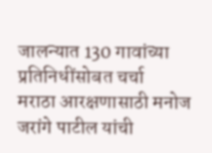जालन्यात 130 गावांच्या प्रतिनिधींसोबत चर्चा
मराठा आरक्षणासाठी मनोज जरांगे पाटील यांची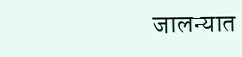जालन्यात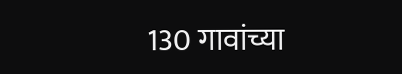130 गावांच्या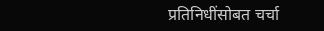प्रतिनिधींसोबत चर्चा